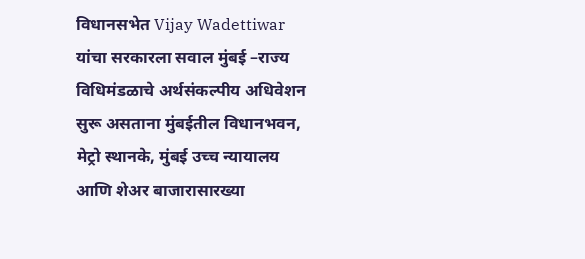विधानसभेत Vijay Wadettiwar यांचा सरकारला सवाल मुंबई –राज्य विधिमंडळाचे अर्थसंकल्पीय अधिवेशन सुरू असताना मुंबईतील विधानभवन, मेट्रो स्थानके, मुंबई उच्च न्यायालय आणि शेअर बाजारासारख्या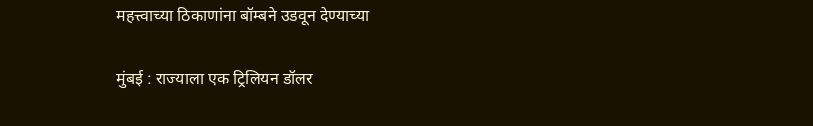महत्त्वाच्या ठिकाणांना बॉम्बने उडवून देण्याच्या

मुंबई : राज्याला एक ट्रिलियन डॉलर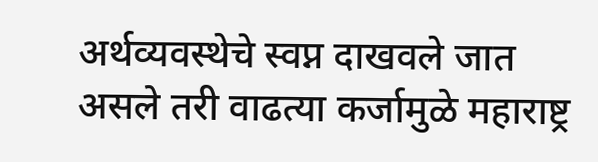अर्थव्यवस्थेचे स्वप्न दाखवले जात असले तरी वाढत्या कर्जामुळे महाराष्ट्र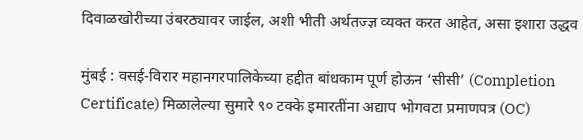दिवाळखोरीच्या उंबरठ्यावर जाईल, अशी भीती अर्थतज्ज्ञ व्यक्त करत आहेत, असा इशारा उद्धव

मुंबई : वसई-विरार महानगरपालिकेच्या हद्दीत बांधकाम पूर्ण होऊन ‘सीसी’ (Completion Certificate) मिळालेल्या सुमारे ९० टक्के इमारतींना अद्याप भोगवटा प्रमाणपत्र (OC)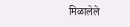मिळालेले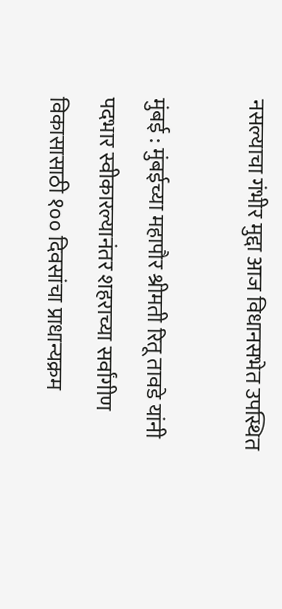नसल्याचा गंभीर मुद्दा आज विधानसभेत उपस्थित

मुंबई : मुंबईच्या महापौर श्रीमती रितू तावडे यांनी पदभार स्वीकारल्यानंतर शहराच्या सर्वांगीण विकासासाठी १०० दिवसांचा प्राधान्यक्रम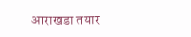आराखडा तयार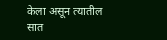केला असून त्यातील सात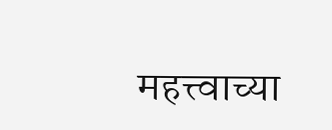महत्त्वाच्या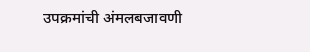उपक्रमांची अंमलबजावणी